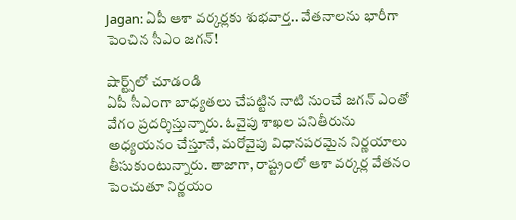Jagan: ఏపీ ఆశా వర్కర్లకు శుభవార్త.. వేతనాలను భారీగా పెంచిన సీఎం జగన్!

షార్ట్స్‌లో చూడండి
ఏపీ సీఎంగా బాధ్యతలు చేపట్టిన నాటి నుంచే జగన్ ఎంతో వేగం ప్రదర్శిస్తున్నారు. ఓవైపు శాఖల పనితీరును అధ్యయనం చేస్తూనే, మరోవైపు విధానపరమైన నిర్ణయాలు తీసుకుంటున్నారు. తాజాగా, రాష్ట్రంలో ఆశా వర్కర్ల వేతనం పెంచుతూ నిర్ణయం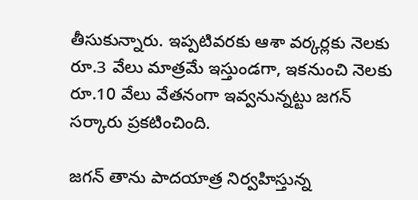తీసుకున్నారు. ఇప్పటివరకు ఆశా వర్కర్లకు నెలకు రూ.3 వేలు మాత్రమే ఇస్తుండగా, ఇకనుంచి నెలకు రూ.10 వేలు వేతనంగా ఇవ్వనున్నట్టు జగన్ సర్కారు ప్రకటించింది.

జగన్ తాను పాదయాత్ర నిర్వహిస్తున్న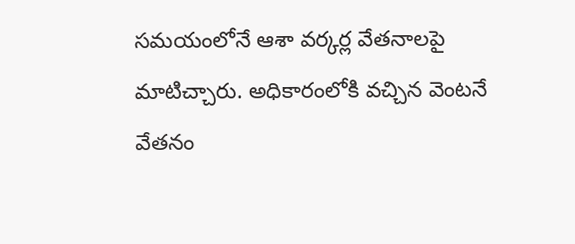సమయంలోనే ఆశా వర్కర్ల వేతనాలపై మాటిచ్చారు. అధికారంలోకి వచ్చిన వెంటనే వేతనం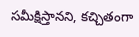సమీక్షిస్తానని, కచ్చితంగా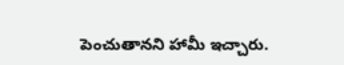పెంచుతానని హామీ ఇచ్చారు.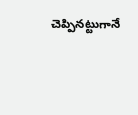చెప్పినట్టుగానే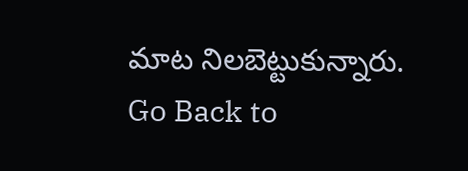మాట నిలబెట్టుకున్నారు.
Go Back to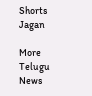Shorts
Jagan

More Telugu News